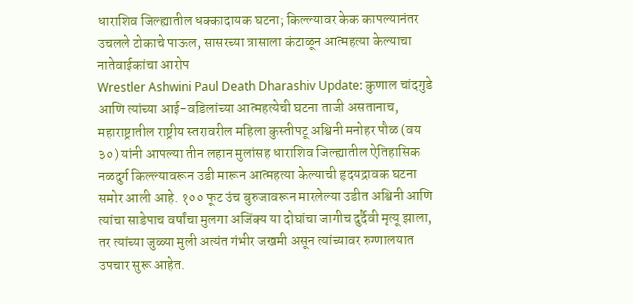धाराशिव जिल्ह्यातील धक्कादायक घटना; किल्ल्यावर केक कापल्यानंतर उचलले टोकाचे पाऊल, सासरच्या त्रासाला कंटाळून आत्महत्या केल्याचा नातेवाईकांचा आरोप
Wrestler Ashwini Paul Death Dharashiv Update: कुणाल चांदगुडे आणि त्यांच्या आई-वडिलांच्या आत्महत्येची घटना ताजी असतानाच, महाराष्ट्रातील राष्ट्रीय स्तरावरील महिला कुस्तीपटू अश्विनी मनोहर पौळ (वय ३०) यांनी आपल्या तीन लहान मुलांसह धाराशिव जिल्ह्यातील ऐतिहासिक नळदुर्ग किल्ल्यावरून उडी मारून आत्महत्या केल्याची हृदयद्रावक घटना समोर आली आहे. १०० फूट उंच बुरुजावरून मारलेल्या उडीत अश्विनी आणि त्यांचा साडेपाच वर्षांचा मुलगा अजिंक्य या दोघांचा जागीच दुर्दैवी मृत्यू झाला, तर त्यांच्या जुळ्या मुली अत्यंत गंभीर जखमी असून त्यांच्यावर रुग्णालयात उपचार सुरू आहेत.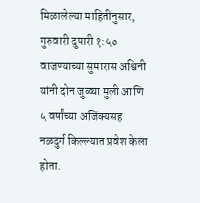मिळालेल्या माहितीनुसार, गुरुवारी दुपारी १:५० वाजण्याच्या सुमारास अश्विनी यांनी दोन जुळ्या मुली आणि ५ वर्षांच्या अजिंक्यसह नळदुर्ग किल्ल्यात प्रवेश केला होता.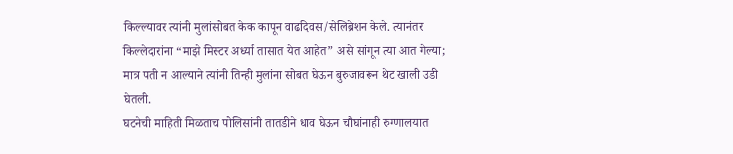किल्ल्यावर त्यांनी मुलांसोबत केक कापून वाढदिवस/सेलिब्रेशन केले. त्यानंतर किल्लेदारांना “माझे मिस्टर अर्ध्या तासात येत आहेत” असे सांगून त्या आत गेल्या; मात्र पती न आल्याने त्यांनी तिन्ही मुलांना सोबत घेऊन बुरुजावरून थेट खाली उडी घेतली.
घटनेची माहिती मिळताच पोलिसांनी तातडीने धाव घेऊन चौघांनाही रुग्णालयात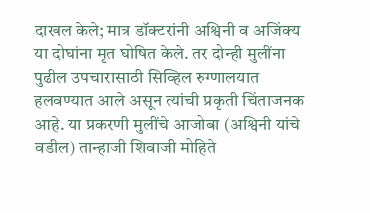दाखल केले; मात्र डॉक्टरांनी अश्विनी व अजिंक्य या दोघांना मृत घोषित केले. तर दोन्ही मुलींना पुढील उपचारासाठी सिव्हिल रुग्णालयात हलवण्यात आले असून त्यांची प्रकृती चिंताजनक आहे. या प्रकरणी मुलींचे आजोबा (अश्विनी यांचे वडील) तान्हाजी शिवाजी मोहिते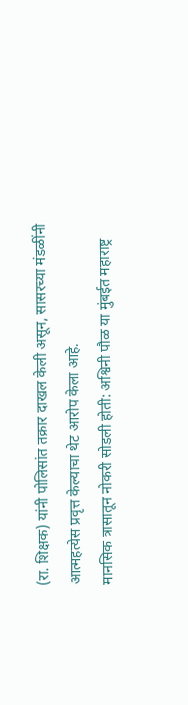(रा. शिक्षक) यांनी पोलिसांत तक्रार दाखल केली असून, सासरच्या मंडळींनी आत्महत्येस प्रवृत्त केल्याचा थेट आरोप केला आहे.
मानसिक त्रासातून नोकरी सोडली होती: अश्विनी पौळ या मुंबईत महाराष्ट्र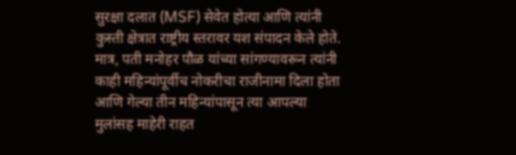सुरक्षा दलात (MSF) सेवेत होत्या आणि त्यांनी कुस्ती क्षेत्रात राष्ट्रीय स्तरावर यश संपादन केले होते. मात्र, पती मनोहर पौळ यांच्या सांगण्यावरून त्यांनी काही महिन्यांपूर्वीच नोकरीचा राजीनामा दिला होता आणि गेल्या तीन महिन्यांपासून त्या आपल्या मुलांसह माहेरी राहत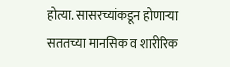होत्या. सासरच्यांकडून होणाऱ्या सततच्या मानसिक व शारीरिक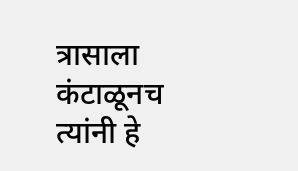त्रासाला कंटाळूनच त्यांनी हे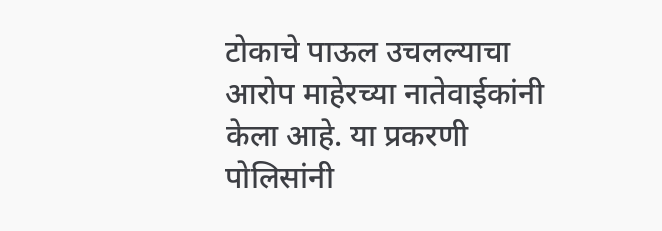टोकाचे पाऊल उचलल्याचा आरोप माहेरच्या नातेवाईकांनी केला आहे. या प्रकरणी पोलिसांनी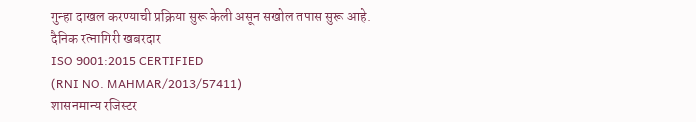गुन्हा दाखल करण्याची प्रक्रिया सुरू केली असून सखोल तपास सुरू आहे.
दैनिक रत्नागिरी खबरदार
ISO 9001:2015 CERTIFIED
(RNI NO. MAHMAR/2013/57411)
शासनमान्य रजिस्टर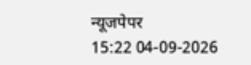न्यूजपेपर
15:22 04-09-2026